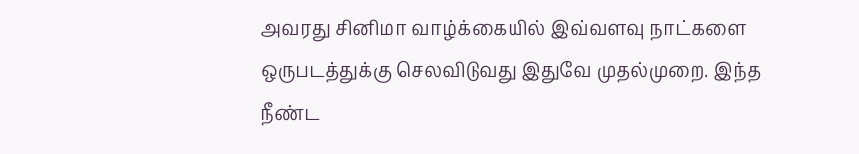அவரது சினிமா வாழ்க்கையில் இவ்வளவு நாட்களை ஒருபடத்துக்கு செலவிடுவது இதுவே முதல்முறை. இந்த நீண்ட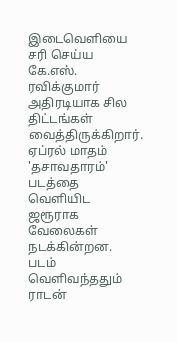இடைவெளியை சரி செய்ய கே.எஸ். ரவிக்குமார் அதிரடியாக சில திட்டங்கள் வைத்திருக்கிறார்.
ஏப்ரல் மாதம் 'தசாவதாரம்' படத்தை வெளியிட ஜரூராக வேலைகள் நடக்கின்றன. படம் வெளிவந்ததும் ராடன்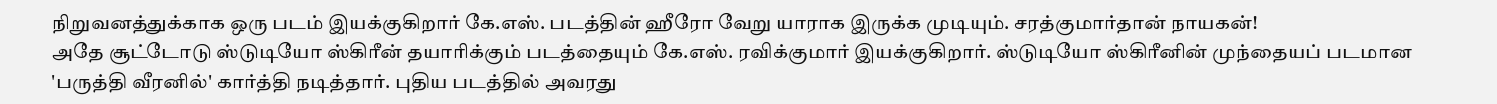நிறுவனத்துக்காக ஒரு படம் இயக்குகிறார் கே.எஸ். படத்தின் ஹீரோ வேறு யாராக இருக்க முடியும். சரத்குமார்தான் நாயகன்!
அதே சூட்டோடு ஸ்டுடியோ ஸ்கிரீன் தயாரிக்கும் படத்தையும் கே.எஸ். ரவிக்குமார் இயக்குகிறார். ஸ்டுடியோ ஸ்கிரீனின் முந்தையப் படமான 'பருத்தி வீரனில்' கார்த்தி நடித்தார். புதிய படத்தில் அவரது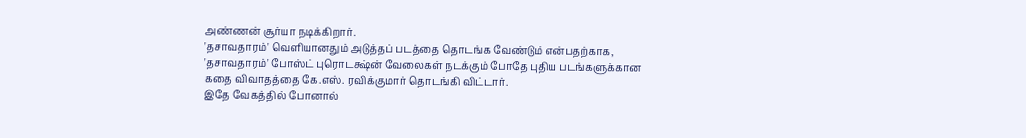அண்ணன் சூர்யா நடிக்கிறார்.
'தசாவதாரம்' வெளியானதும் அடுத்தப் படத்தை தொடங்க வேண்டும் என்பதற்காக, 'தசாவதாரம்' போஸ்ட் புரொடக்ஷ்ன் வேலைகள் நடக்கும் போதே புதிய படங்களுக்கான கதை விவாதத்தை கே.எஸ். ரவிக்குமார் தொடங்கி விட்டார்.
இதே வேகத்தில் போனால்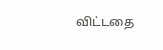விட்டதை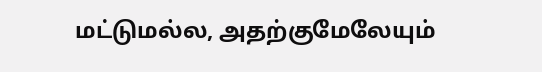மட்டுமல்ல, அதற்குமேலேயும்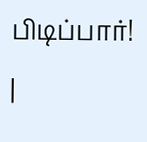பிடிப்பார்!
|